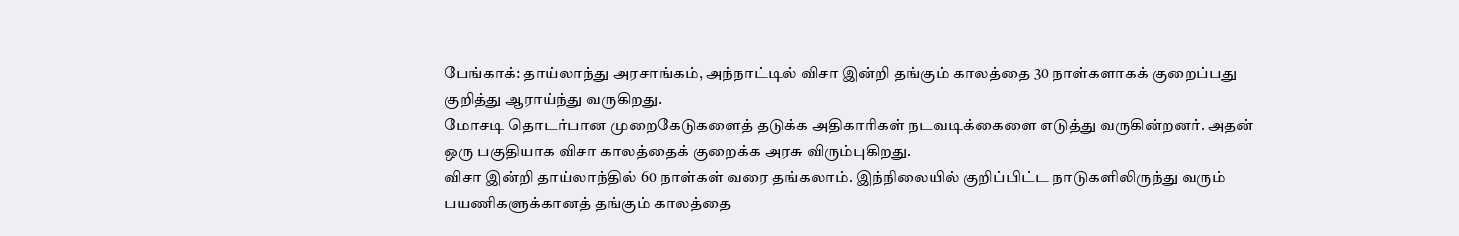பேங்காக்: தாய்லாந்து அரசாங்கம், அந்நாட்டில் விசா இன்றி தங்கும் காலத்தை 30 நாள்களாகக் குறைப்பது குறித்து ஆராய்ந்து வருகிறது.
மோசடி தொடர்பான முறைகேடுகளைத் தடுக்க அதிகாரிகள் நடவடிக்கைளை எடுத்து வருகின்றனர். அதன் ஒரு பகுதியாக விசா காலத்தைக் குறைக்க அரசு விரும்புகிறது.
விசா இன்றி தாய்லாந்தில் 60 நாள்கள் வரை தங்கலாம். இந்நிலையில் குறிப்பிட்ட நாடுகளிலிருந்து வரும் பயணிகளுக்கானத் தங்கும் காலத்தை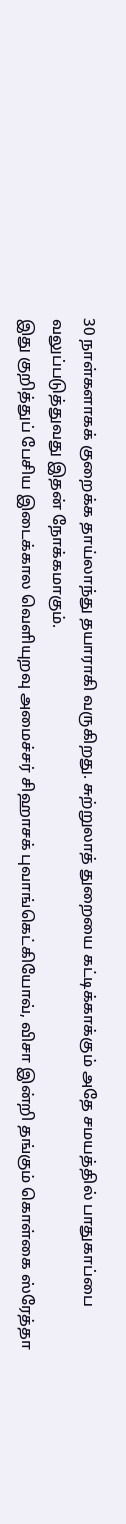30 நாள்களாகக் குறைக்க தாய்லாந்து தயாராகி வருகிறது. சுற்றுலாத் துறையை கட்டிக்காக்கும் அதே சமயத்தில் பாதுகாப்பை வலுப்படுத்துவது இதன் நோக்கமாகும்.
இது குறித்துப் பேசிய இடைக்கால வெளியுறவு அமைச்சர் சிஹாசக் புவாங்கெட்கியோவ், விசா இன்றி தங்கும் கொள்கை ஸ்ரேத்தா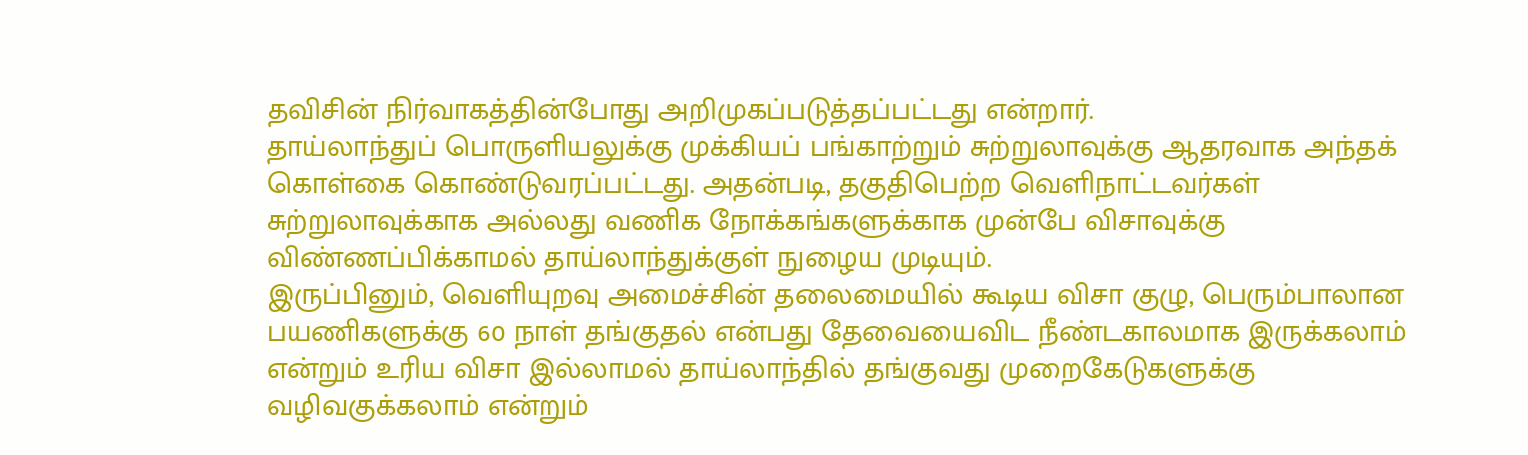தவிசின் நிர்வாகத்தின்போது அறிமுகப்படுத்தப்பட்டது என்றார்.
தாய்லாந்துப் பொருளியலுக்கு முக்கியப் பங்காற்றும் சுற்றுலாவுக்கு ஆதரவாக அந்தக் கொள்கை கொண்டுவரப்பட்டது. அதன்படி, தகுதிபெற்ற வெளிநாட்டவர்கள் சுற்றுலாவுக்காக அல்லது வணிக நோக்கங்களுக்காக முன்பே விசாவுக்கு விண்ணப்பிக்காமல் தாய்லாந்துக்குள் நுழைய முடியும்.
இருப்பினும், வெளியுறவு அமைச்சின் தலைமையில் கூடிய விசா குழு, பெரும்பாலான பயணிகளுக்கு 60 நாள் தங்குதல் என்பது தேவையைவிட நீண்டகாலமாக இருக்கலாம் என்றும் உரிய விசா இல்லாமல் தாய்லாந்தில் தங்குவது முறைகேடுகளுக்கு வழிவகுக்கலாம் என்றும்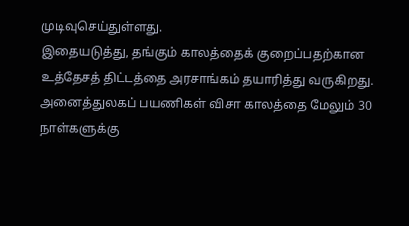முடிவுசெய்துள்ளது.
இதையடுத்து, தங்கும் காலத்தைக் குறைப்பதற்கான உத்தேசத் திட்டத்தை அரசாங்கம் தயாரித்து வருகிறது. அனைத்துலகப் பயணிகள் விசா காலத்தை மேலும் 30 நாள்களுக்கு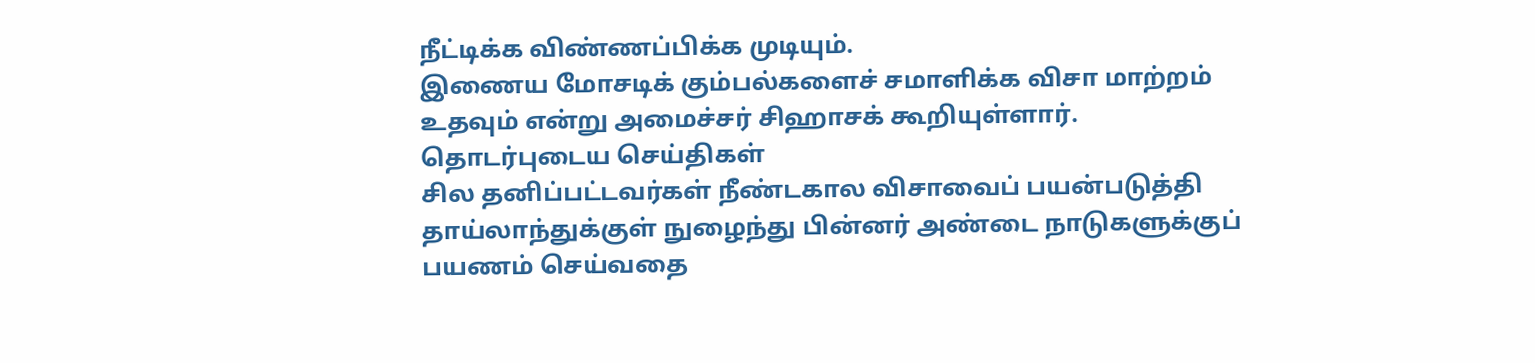நீட்டிக்க விண்ணப்பிக்க முடியும்.
இணைய மோசடிக் கும்பல்களைச் சமாளிக்க விசா மாற்றம் உதவும் என்று அமைச்சர் சிஹாசக் கூறியுள்ளார்.
தொடர்புடைய செய்திகள்
சில தனிப்பட்டவர்கள் நீண்டகால விசாவைப் பயன்படுத்தி தாய்லாந்துக்குள் நுழைந்து பின்னர் அண்டை நாடுகளுக்குப் பயணம் செய்வதை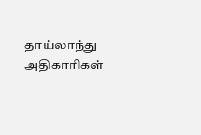தாய்லாந்து அதிகாரிகள்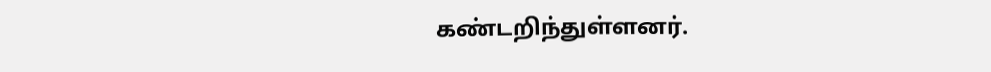கண்டறிந்துள்ளனர்.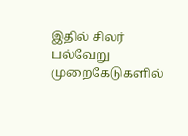இதில் சிலர் பல்வேறு முறைகேடுகளில்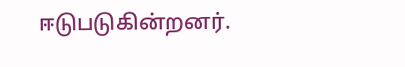ஈடுபடுகின்றனர்.